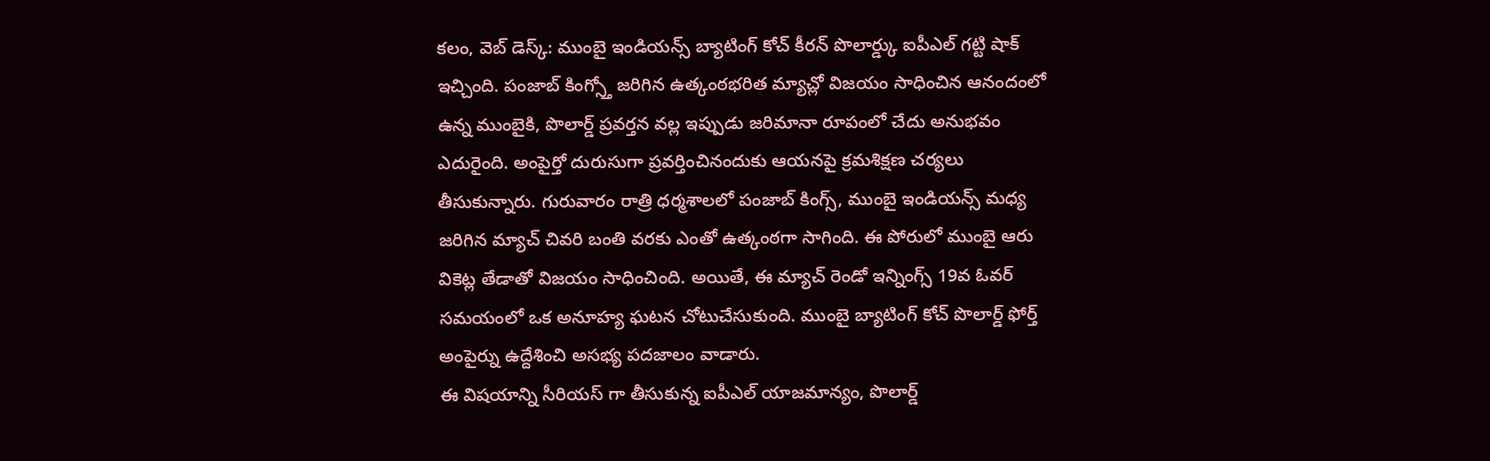కలం, వెబ్ డెస్క్: ముంబై ఇండియన్స్ బ్యాటింగ్ కోచ్ కీరన్ పొలార్డ్కు ఐపీఎల్ గట్టి షాక్ ఇచ్చింది. పంజాబ్ కింగ్స్తో జరిగిన ఉత్కంఠభరిత మ్యాచ్లో విజయం సాధించిన ఆనందంలో ఉన్న ముంబైకి, పొలార్డ్ ప్రవర్తన వల్ల ఇప్పుడు జరిమానా రూపంలో చేదు అనుభవం ఎదురైంది. అంపైర్తో దురుసుగా ప్రవర్తించినందుకు ఆయనపై క్రమశిక్షణ చర్యలు తీసుకున్నారు. గురువారం రాత్రి ధర్మశాలలో పంజాబ్ కింగ్స్, ముంబై ఇండియన్స్ మధ్య జరిగిన మ్యాచ్ చివరి బంతి వరకు ఎంతో ఉత్కంఠగా సాగింది. ఈ పోరులో ముంబై ఆరు వికెట్ల తేడాతో విజయం సాధించింది. అయితే, ఈ మ్యాచ్ రెండో ఇన్నింగ్స్ 19వ ఓవర్ సమయంలో ఒక అనూహ్య ఘటన చోటుచేసుకుంది. ముంబై బ్యాటింగ్ కోచ్ పొలార్డ్ ఫోర్త్ అంపైర్ను ఉద్దేశించి అసభ్య పదజాలం వాడారు.
ఈ విషయాన్ని సీరియస్ గా తీసుకున్న ఐపీఎల్ యాజమాన్యం, పొలార్డ్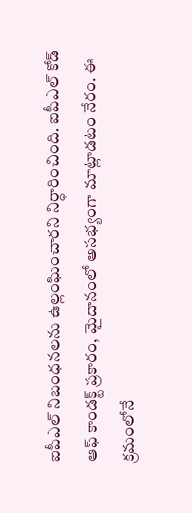ఐపీఎల్ నిబంధనలను ఉల్లంఘించారని నిర్ధారించింది. ఐపీఎల్ కోడ్ ఆఫ్ కాండక్ట్ ప్రకారం, మైదానంలో అసభ్యంగా మాట్లాడటం నేరం. ఈ క్రమంలోనే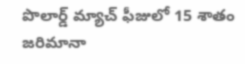పొలార్డ్ మ్యాచ్ ఫీజులో 15 శాతం జరిమానా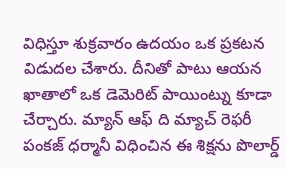విధిస్తూ శుక్రవారం ఉదయం ఒక ప్రకటన విడుదల చేశారు. దీనితో పాటు ఆయన ఖాతాలో ఒక డెమెరిట్ పాయింట్ను కూడా చేర్చారు. మ్యాన్ ఆఫ్ ది మ్యాచ్ రెఫరీ పంకజ్ ధర్మానీ విధించిన ఈ శిక్షను పొలార్డ్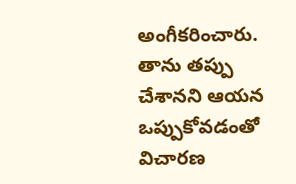అంగీకరించారు. తాను తప్పు చేశానని ఆయన ఒప్పుకోవడంతో విచారణ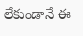లేకుండానే ఈ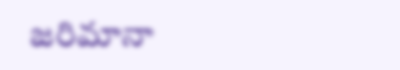జరిమానా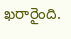ఖరారైంది.